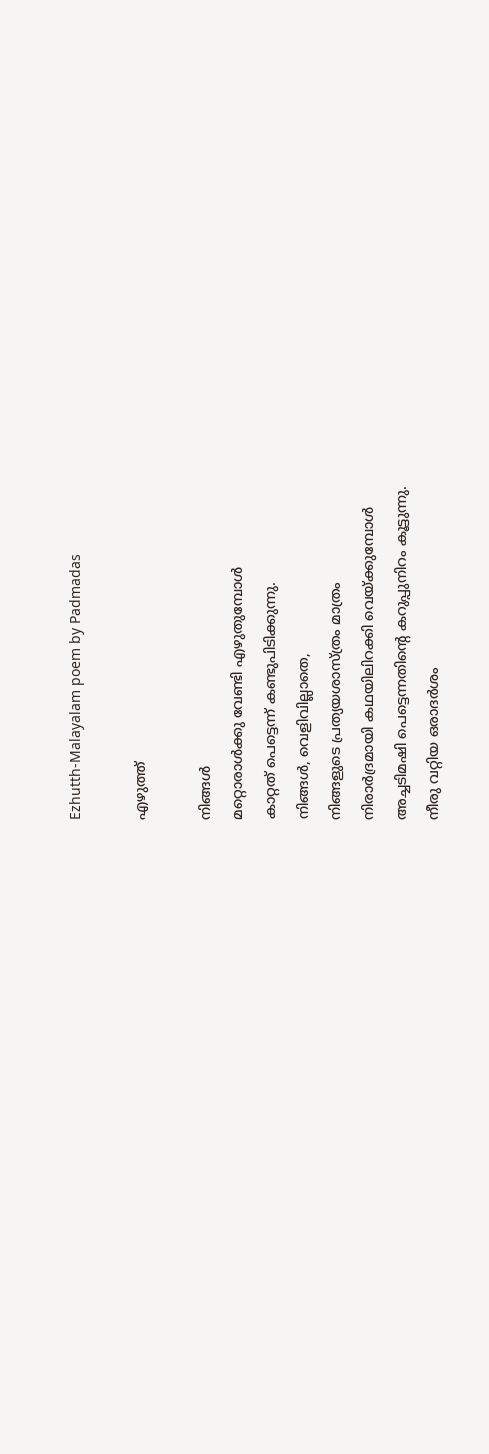Ezhutth-Malayalam poem by Padmadas

എഴുത്ത്

നിങ്ങൾ
മറ്റൊരാൾക്കു വേണ്ടി എഴുതുമ്പോൾ
കാറ്റത് പെട്ടെന്ന് കണ്ടുപിടിക്കുന്നു.
നിങ്ങൾ, വെളിവില്ലാതെ,
നിങ്ങളുടെ പ്രത്യയശാസ്ത്രം മാത്രം
നിരാർദ്രമായി കഥയിലിറക്കി വെയ്ക്കുമ്പോൾ
അച്ചടിമഷി പെട്ടെന്നതിന്റെ കറുപ്പുനിറം കൂട്ടുന്നു.
നീരു വറ്റിയ ഒരാദർശം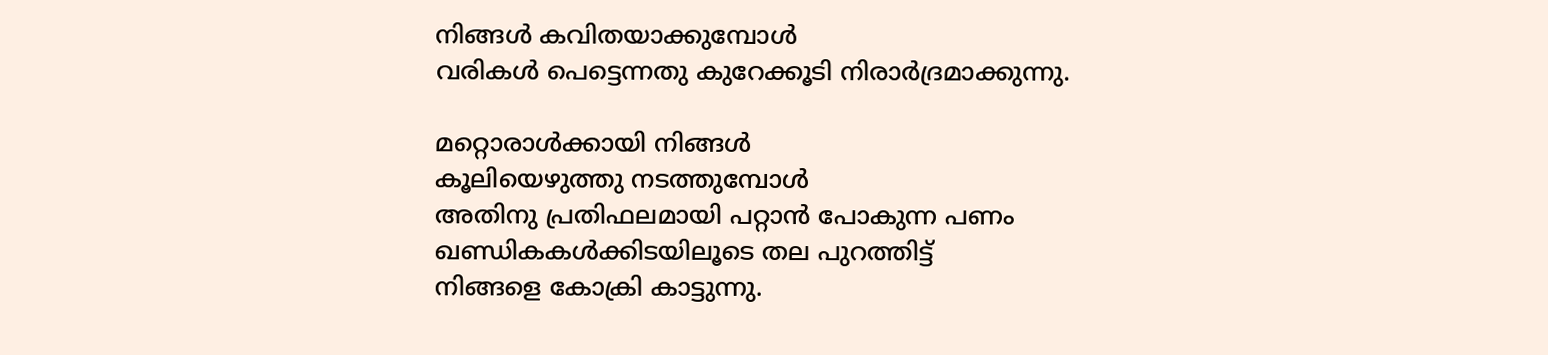നിങ്ങൾ കവിതയാക്കുമ്പോൾ
വരികൾ പെട്ടെന്നതു കുറേക്കൂടി നിരാർദ്രമാക്കുന്നു.

മറ്റൊരാൾക്കായി നിങ്ങൾ
കൂലിയെഴുത്തു നടത്തുമ്പോൾ
അതിനു പ്രതിഫലമായി പറ്റാൻ പോകുന്ന പണം
ഖണ്ഡികകൾക്കിടയിലൂടെ തല പുറത്തിട്ട്
നിങ്ങളെ കോക്രി കാട്ടുന്നു.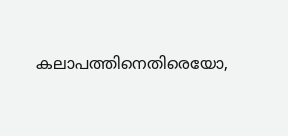കലാപത്തിനെതിരെയോ,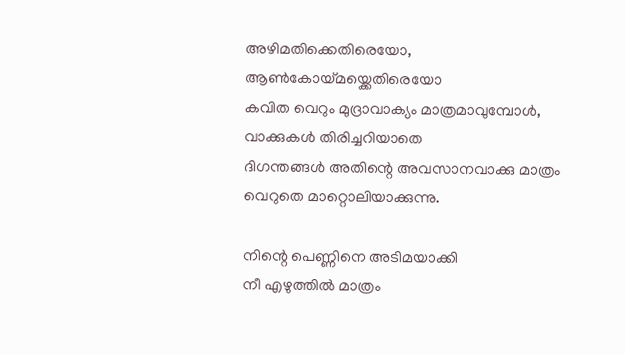അഴിമതിക്കെതിരെയോ,
ആൺകോയ്മയ്ക്കെതിരെയോ
കവിത വെറും മുദ്രാവാക്യം മാത്രമാവുമ്പോൾ,
വാക്കുകൾ തിരിച്ചറിയാതെ
ദിഗന്തങ്ങൾ അതിന്റെ അവസാനവാക്കു മാത്രം
വെറുതെ മാറ്റൊലിയാക്കുന്നു.

നിന്റെ പെണ്ണിനെ അടിമയാക്കി
നീ എഴുത്തിൽ മാത്രം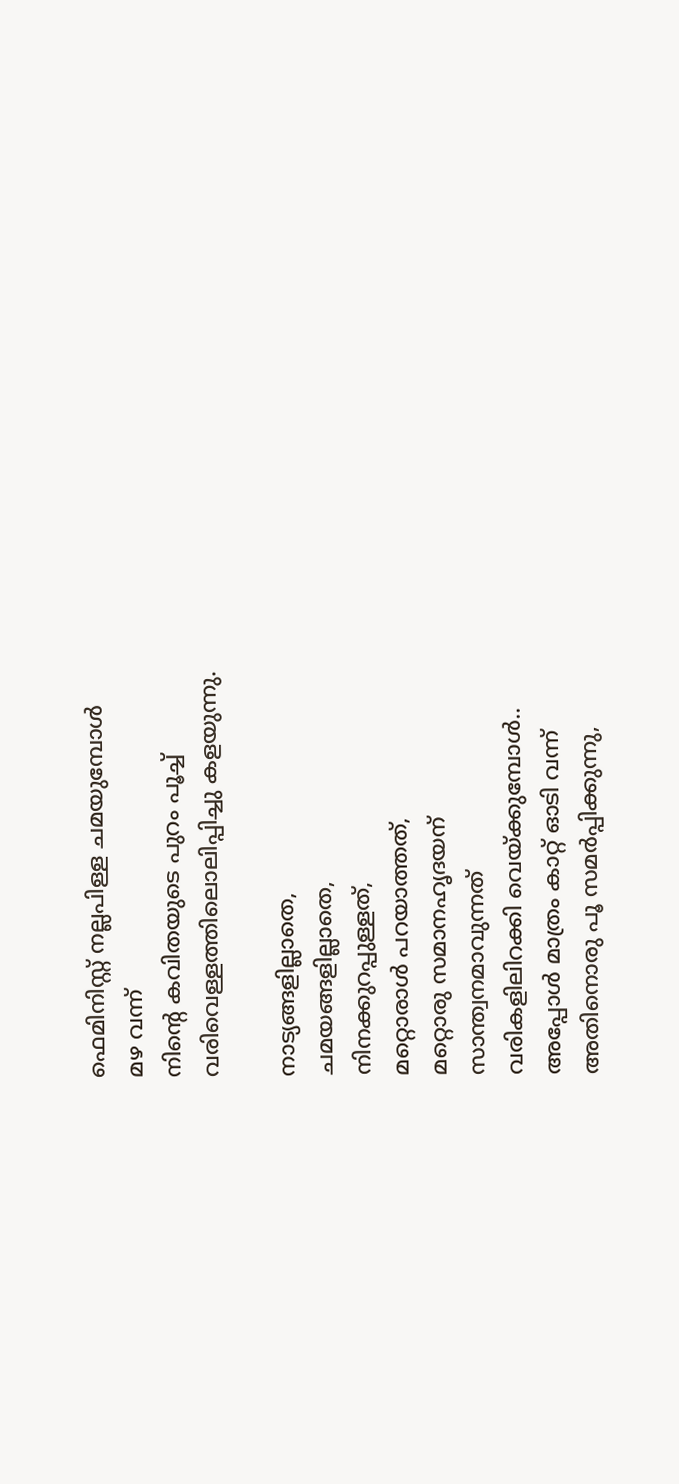ഫെമിനിസ്റ്റ് നല്ലപിള്ള ചമയുമ്പോൾ
മഴ വന്ന്
നിന്റെ കവിതയുടെ പുറം പൂച്ച്
വരിവെള്ളത്തിലൊലിപ്പിച്ചു കളയുന്നു.

നാട്യങ്ങളില്ലാതെ,
ചമയങ്ങളില്ലാതെ,
നിനക്കുറപ്പുള്ളത്,
മറ്റൊരാൾ പറയാത്തത്,
മറ്റൊരു സമാനഹൃദയന്
സാന്ത്വനമാവുന്നത്
വരികളിലിറക്കി വെയ്ക്കുമ്പോൾ..
അപ്പോൾ മാത്രം കാറ്റ് ഓടി വന്ന്
അതിനൊരു പൂ സമർപ്പിക്കുന്നു,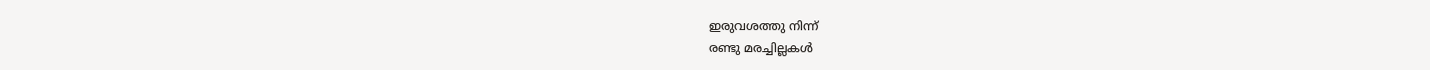ഇരുവശത്തു നിന്ന്
രണ്ടു മരച്ചില്ലകൾ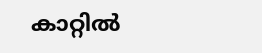കാറ്റിൽ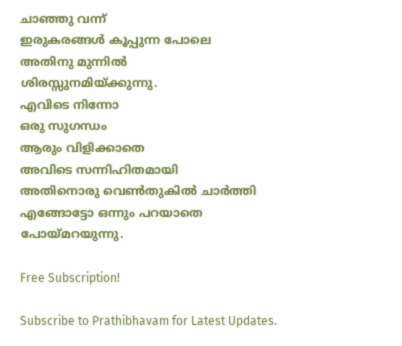ചാഞ്ഞു വന്ന്
ഇരുകരങ്ങൾ കൂപ്പുന്ന പോലെ
അതിനു മുന്നിൽ
ശിരസ്സുനമിയ്ക്കുന്നു.
എവിടെ നിന്നോ
ഒരു സുഗന്ധം
ആരും വിളിക്കാതെ
അവിടെ സന്നിഹിതമായി
അതിനൊരു വെൺതുകിൽ ചാർത്തി
എങ്ങോട്ടോ ഒന്നും പറയാതെ
പോയ്മറയുന്നു.

Free Subscription!

Subscribe to Prathibhavam for Latest Updates.